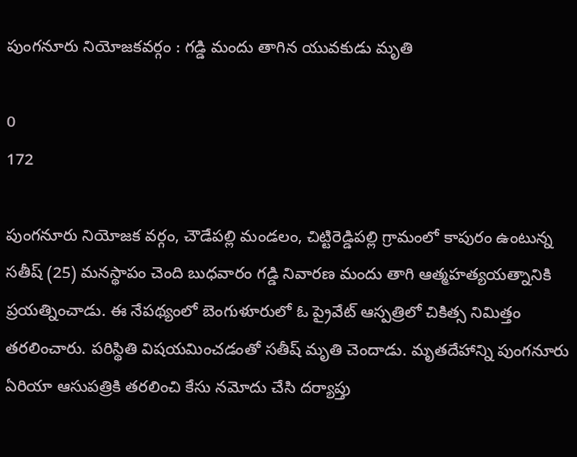పుంగనూరు నియోజకవర్గం : గడ్డి మందు తాగిన యువకుడు మృతి

0
172

పుంగనూరు నియోజక వర్గం, చౌడేపల్లి మండలం, చిట్టిరెడ్డిపల్లి గ్రామంలో కాపురం ఉంటున్న సతీష్ (25) మనస్థాపం చెంది బుధవారం గడ్డి నివారణ మందు తాగి ఆత్మహత్యయత్నానికి ప్రయత్నించాడు. ఈ నేపథ్యంలో బెంగుళూరులో ఓ ప్రైవేట్ ఆస్పత్రిలో చికిత్స నిమిత్తం తరలించారు. పరిస్థితి విషయమించడంతో సతీష్ మృతి చెందాడు. మృతదేహాన్ని పుంగనూరు ఏరియా ఆసుపత్రికి తరలించి కేసు నమోదు చేసి దర్యాప్తు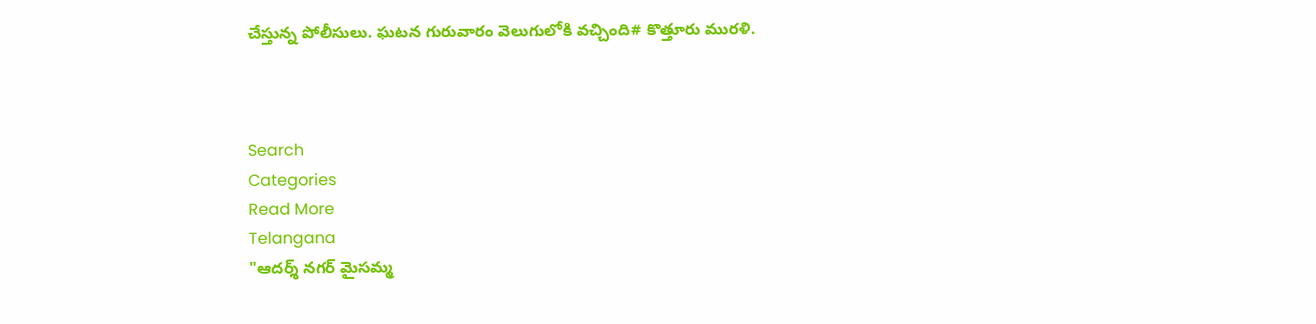చేస్తున్న పోలీసులు. ఘటన గురువారం వెలుగులోకి వచ్చింది# కొత్తూరు మురళి.



Search
Categories
Read More
Telangana
"ఆదర్శ్ నగర్ మైసమ్మ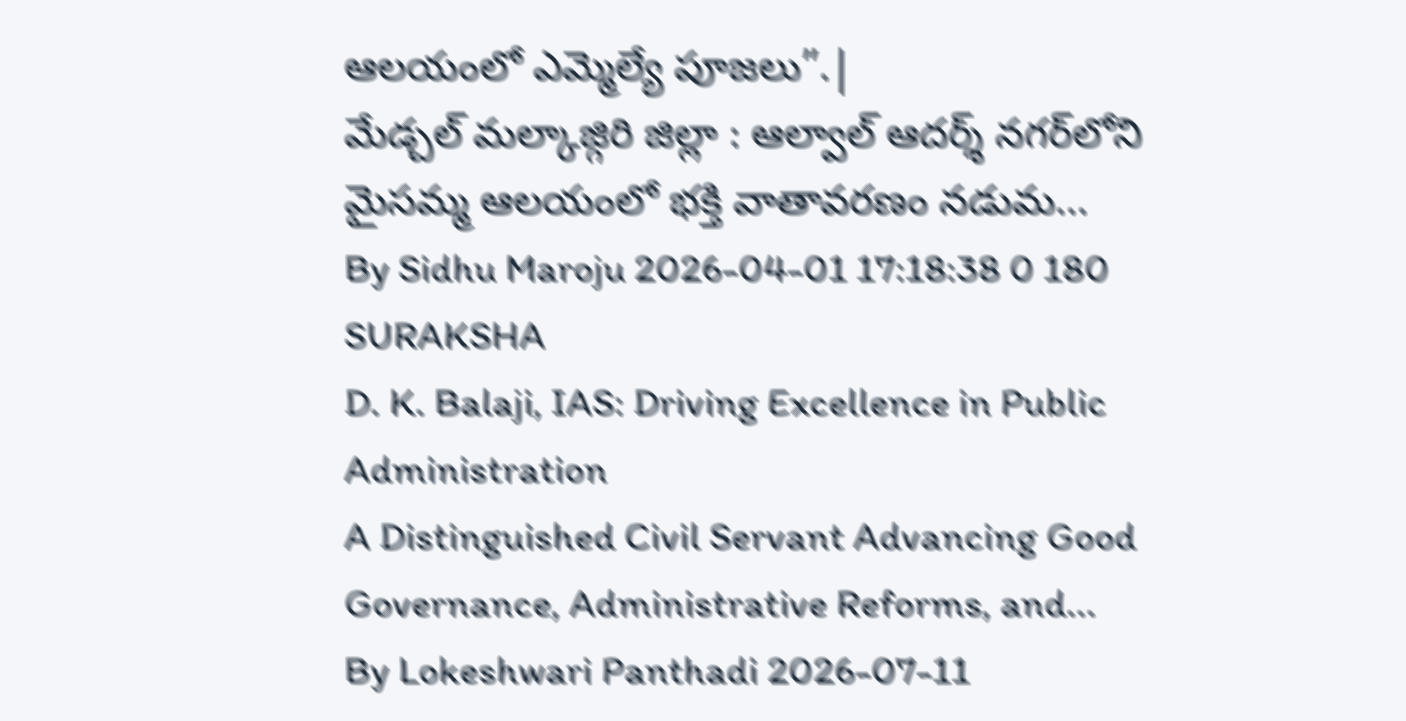ఆలయంలో ఎమ్మెల్యే పూజలు”.|
మేడ్చల్ మల్కాజ్గిరి జిల్లా : ఆల్వాల్ ఆదర్శ్ నగర్‌లోని మైసమ్మ ఆలయంలో భక్తి వాతావరణం నడుమ...
By Sidhu Maroju 2026-04-01 17:18:38 0 180
SURAKSHA
D. K. Balaji, IAS: Driving Excellence in Public Administration
A Distinguished Civil Servant Advancing Good Governance, Administrative Reforms, and...
By Lokeshwari Panthadi 2026-07-11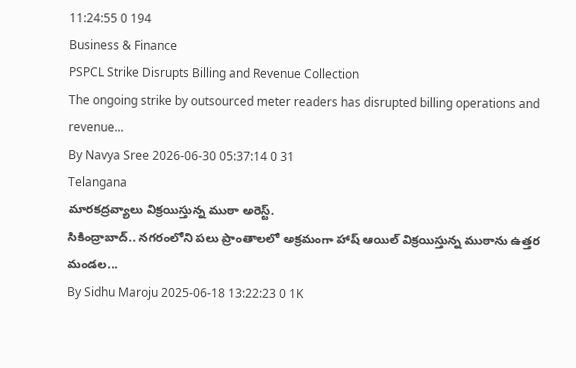11:24:55 0 194
Business & Finance
PSPCL Strike Disrupts Billing and Revenue Collection
The ongoing strike by outsourced meter readers has disrupted billing operations and revenue...
By Navya Sree 2026-06-30 05:37:14 0 31
Telangana
మారకద్రవ్యాలు విక్రయిస్తున్న ముఠా అరెస్ట్.
సికింద్రాబాద్.. నగరంలోని పలు ప్రాంతాలలో అక్రమంగా హాష్ ఆయిల్ విక్రయిస్తున్న ముఠాను ఉత్తర మండల...
By Sidhu Maroju 2025-06-18 13:22:23 0 1K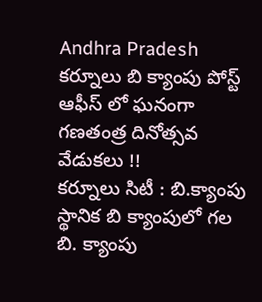Andhra Pradesh
కర్నూలు బి క్యాంపు పోస్ట్ ఆఫీస్ లో ఘనంగా గణతంత్ర దినోత్సవ వేడుకలు !!
కర్నూలు సిటీ : బి.క్యాంపు స్థానిక బి క్యాంపులో గల బి. క్యాంపు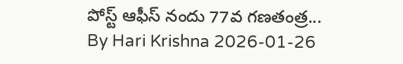పోస్ట్ ఆఫీస్ నందు 77వ గణతంత్ర...
By Hari Krishna 2026-01-26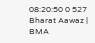08:20:50 0 527
Bharat Aawaz | BMA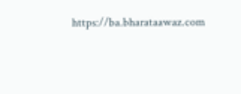https://ba.bharataawaz.com